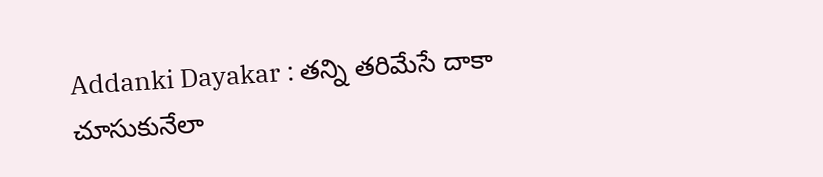Addanki Dayakar : తన్ని తరిమేసే దాకా చూసుకునేలా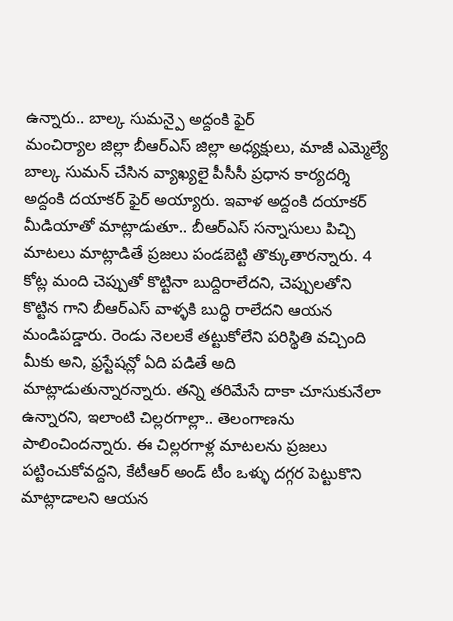ఉన్నారు.. బాల్క సుమన్పై అద్దంకి ఫైర్
మంచిర్యాల జిల్లా బీఆర్ఎస్ జిల్లా అధ్యక్షులు, మాజీ ఎమ్మెల్యే బాల్క సుమన్ చేసిన వ్యాఖ్యలై పీసీసీ ప్రధాన కార్యదర్శి అద్దంకి దయాకర్ ఫైర్ అయ్యారు. ఇవాళ అద్దంకి దయాకర్ మీడియాతో మాట్లాడుతూ.. బీఆర్ఎస్ సన్నాసులు పిచ్చి మాటలు మాట్లాడితే ప్రజలు పండబెట్టి తొక్కుతారన్నారు. 4 కోట్ల మంది చెప్పుతో కొట్టినా బుద్దిరాలేదని, చెప్పులతోని కొట్టిన గాని బీఆర్ఎస్ వాళ్ళకి బుద్ధి రాలేదని ఆయన మండిపడ్డారు. రెండు నెలలకే తట్టుకోలేని పరిస్థితి వచ్చింది మీకు అని, ఫ్రస్టేషన్లో ఏది పడితే అది మాట్లాడుతున్నారన్నారు. తన్ని తరిమేసే దాకా చూసుకునేలా ఉన్నారని, ఇలాంటి చిల్లరగాల్లా.. తెలంగాణను పాలించిందన్నారు. ఈ చిల్లరగాళ్ల మాటలను ప్రజలు పట్టించుకోవద్దని, కేటీఆర్ అండ్ టీం ఒళ్ళు దగ్గర పెట్టుకొని మాట్లాడాలని ఆయన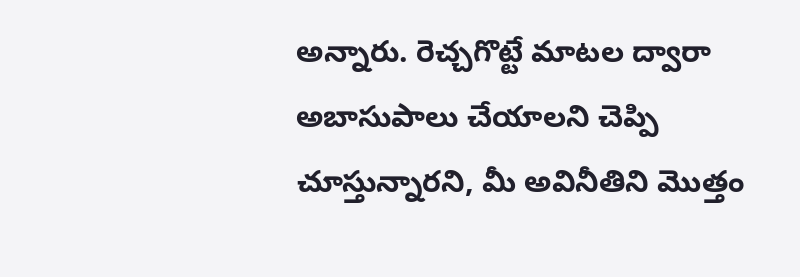అన్నారు. రెచ్చగొట్టే మాటల ద్వారా అబాసుపాలు చేయాలని చెప్పి చూస్తున్నారని, మీ అవినీతిని మొత్తం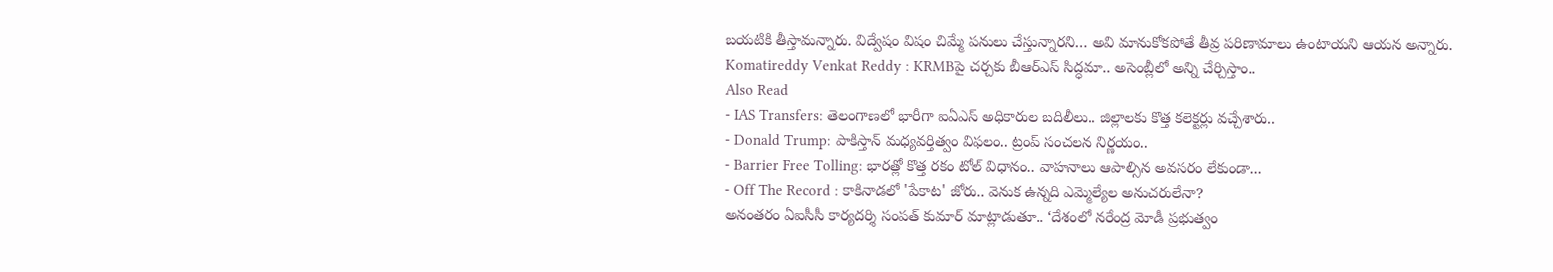బయటికి తీస్తామన్నారు. విద్వేషం విషం చిమ్మే పనులు చేస్తున్నారని… అవి మానుకోకపోతే తీవ్ర పరిణామాలు ఉంటాయని ఆయన అన్నారు.
Komatireddy Venkat Reddy : KRMBపై చర్చకు బీఆర్ఎస్ సిద్ధమా.. అసెంబ్లీలో అన్ని చేర్చిస్తాం..
Also Read
- IAS Transfers: తెలంగాణలో భారీగా ఐఏఎస్ అధికారుల బదిలీలు.. జిల్లాలకు కొత్త కలెక్టర్లు వచ్చేశారు..
- Donald Trump: పాకిస్తాన్ మధ్యవర్తిత్వం విఫలం.. ట్రంప్ సంచలన నిర్ణయం..
- Barrier Free Tolling: భారత్లో కొత్త రకం టోల్ విధానం.. వాహనాలు ఆపాల్సిన అవసరం లేకుండా...
- Off The Record : కాకినాడలో 'పేకాట' జోరు.. వెనుక ఉన్నది ఎమ్మెల్యేల అనుచరులేనా?
అనంతరం ఏఐసీసీ కార్యదర్శి సంపత్ కుమార్ మాట్లాడుతూ.. ‘దేశంలో నరేంద్ర మోడీ ప్రభుత్వం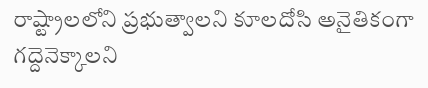రాష్ట్రాలలోని ప్రభుత్వాలని కూలదోసి అనైతికంగా గద్దెనెక్కాలని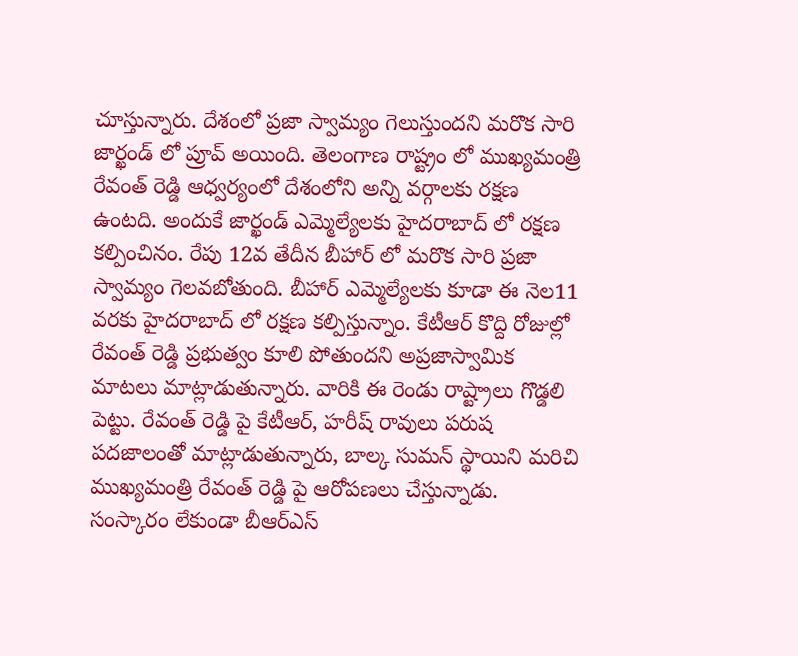చూస్తున్నారు. దేశంలో ప్రజా స్వామ్యం గెలుస్తుందని మరొక సారి జార్ఖండ్ లో ప్రూవ్ అయింది. తెలంగాణ రాష్ట్రం లో ముఖ్యమంత్రి రేవంత్ రెడ్డి ఆధ్వర్యంలో దేశంలోని అన్ని వర్గాలకు రక్షణ ఉంటది. అందుకే జార్ఖండ్ ఎమ్మెల్యేలకు హైదరాబాద్ లో రక్షణ కల్పించినం. రేపు 12వ తేదీన బీహార్ లో మరొక సారి ప్రజా స్వామ్యం గెలవబోతుంది. బీహార్ ఎమ్మెల్యేలకు కూడా ఈ నెల11 వరకు హైదరాబాద్ లో రక్షణ కల్పిస్తున్నాం. కేటీఆర్ కొద్ది రోజుల్లో రేవంత్ రెడ్డి ప్రభుత్వం కూలి పోతుందని అప్రజాస్వామిక మాటలు మాట్లాడుతున్నారు. వారికి ఈ రెండు రాష్ట్రాలు గొడ్డలి పెట్టు. రేవంత్ రెడ్డి పై కేటీఆర్, హరీష్ రావులు పరుష పదజాలంతో మాట్లాడుతున్నారు, బాల్క సుమన్ స్థాయిని మరిచి ముఖ్యమంత్రి రేవంత్ రెడ్డి పై ఆరోపణలు చేస్తున్నాడు. సంస్కారం లేకుండా బీఆర్ఎస్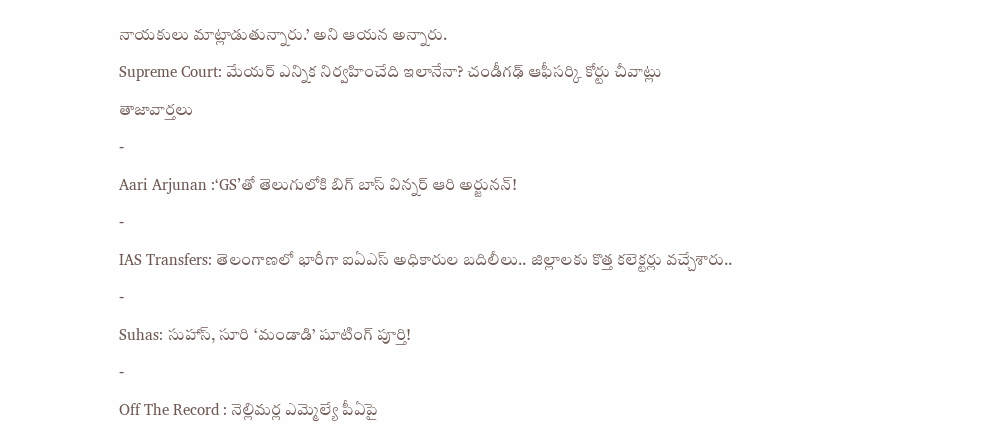నాయకులు మాట్లాడుతున్నారు.’ అని ఆయన అన్నారు.
Supreme Court: మేయర్ ఎన్నిక నిర్వహించేది ఇలానేనా? చండీగఢ్ ఆఫీసర్కి కోర్టు చీవాట్లు
తాజావార్తలు
-
Aari Arjunan :‘GS’తో తెలుగులోకి బిగ్ బాస్ విన్నర్ ఆరి అర్జునన్!
-
IAS Transfers: తెలంగాణలో భారీగా ఐఏఎస్ అధికారుల బదిలీలు.. జిల్లాలకు కొత్త కలెక్టర్లు వచ్చేశారు..
-
Suhas: సుహాస్, సూరి ‘మండాడి’ షూటింగ్ పూర్తి!
-
Off The Record : నెల్లిమర్ల ఎమ్మెల్యే పీఏపై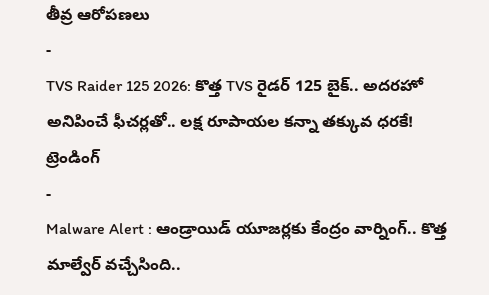తీవ్ర ఆరోపణలు
-
TVS Raider 125 2026: కొత్త TVS రైడర్ 125 బైక్.. అదరహో అనిపించే ఫీచర్లతో.. లక్ష రూపాయల కన్నా తక్కువ ధరకే!
ట్రెండింగ్
-
Malware Alert : ఆండ్రాయిడ్ యూజర్లకు కేంద్రం వార్నింగ్.. కొత్త మాల్వేర్ వచ్చేసింది..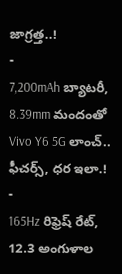జాగ్రత్త..!
-
7,200mAh బ్యాటరీ, 8.39mm మందంతో Vivo Y6 5G లాంచ్.. ఫీచర్స్, ధర ఇలా.!
-
165Hz రిఫ్రెష్ రేట్, 12.3 అంగుళాల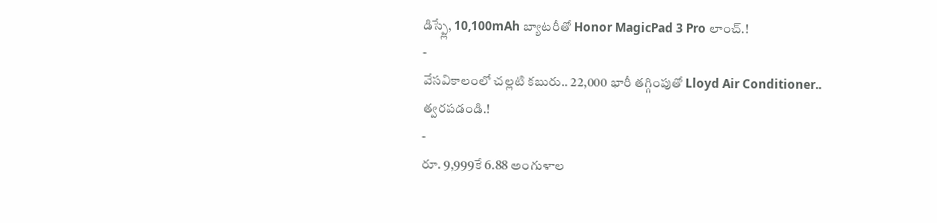డిస్ప్లే, 10,100mAh బ్యాటరీతో Honor MagicPad 3 Pro లాంచ్.!
-
వేసవికాలంలో చల్లటి కబురు.. 22,000 భారీ తగ్గింపుతో Lloyd Air Conditioner.. త్వరపడండి.!
-
రూ. 9,999కే 6.88 అంగుళాల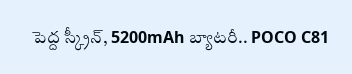పెద్ద స్క్రీన్, 5200mAh బ్యాటరీ.. POCO C81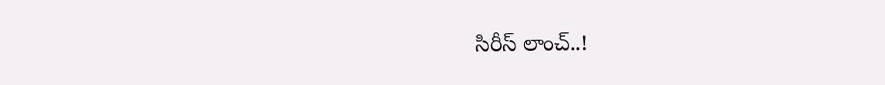సిరీస్ లాంచ్..!